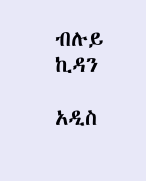ብሉይ ኪዳን

አዲስ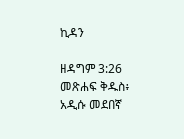ኪዳን

ዘዳግም 3:26 መጽሐፍ ቅዱስ፥ አዲሱ መደበኛ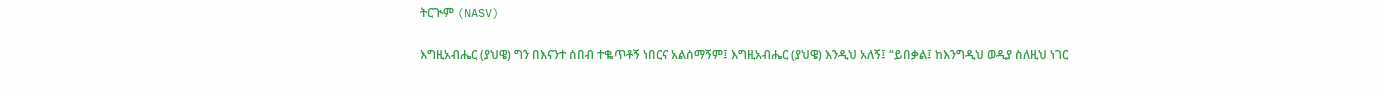ትርጒም (NASV)

እግዚአብሔር (ያህዌ) ግን በእናንተ ሰበብ ተቈጥቶኝ ነበርና አልሰማኝም፤ እግዚአብሔር (ያህዌ) እንዲህ አለኝ፤ “ይበቃል፤ ከእንግዲህ ወዲያ ስለዚህ ነገር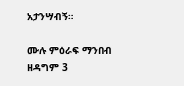አታንሣብኝ።

ሙሉ ምዕራፍ ማንበብ ዘዳግም 3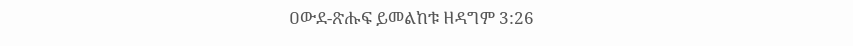ዐውደ-ጽሑፍ ይመልከቱ ዘዳግም 3:26